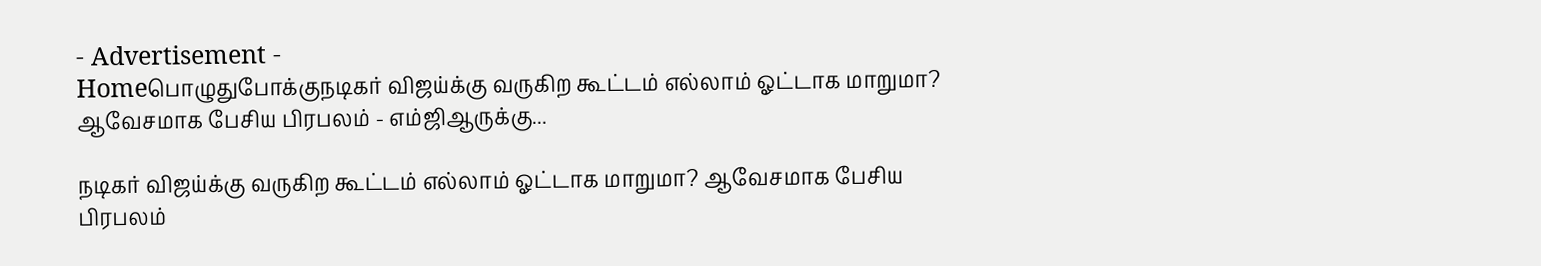- Advertisement -
Homeபொழுதுபோக்குநடிகர் விஜய்க்கு வருகிற கூட்டம் எல்லாம் ஓட்டாக மாறுமா? ஆவேசமாக பேசிய பிரபலம் - எம்ஜிஆருக்கு...

நடிகர் விஜய்க்கு வருகிற கூட்டம் எல்லாம் ஓட்டாக மாறுமா? ஆவேசமாக பேசிய பிரபலம்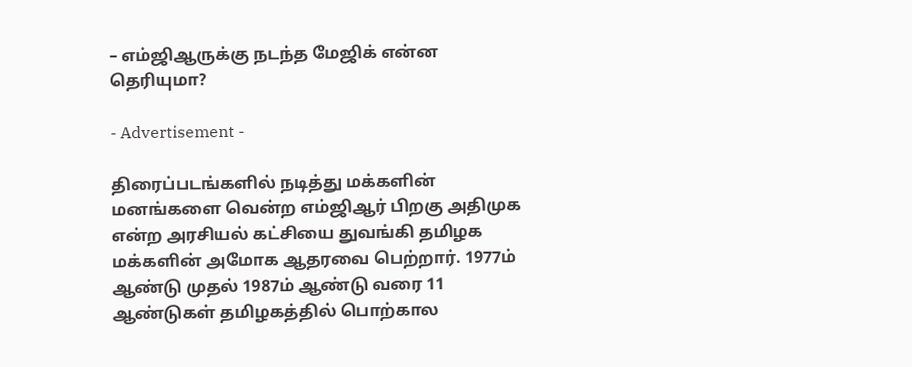– எம்ஜிஆருக்கு நடந்த மேஜிக் என்ன தெரியுமா?

- Advertisement -

திரைப்படங்களில் நடித்து மக்களின் மனங்களை வென்ற எம்ஜிஆர் பிறகு அதிமுக என்ற அரசியல் கட்சியை துவங்கி தமிழக மக்களின் அமோக ஆதரவை பெற்றார். 1977ம் ஆண்டு முதல் 1987ம் ஆண்டு வரை 11 ஆண்டுகள் தமிழகத்தில் பொற்கால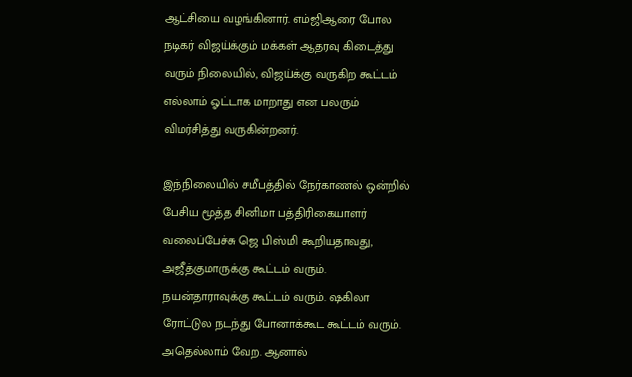ஆட்சியை வழங்கினார். எம்ஜிஆரை போல நடிகர் விஜய்க்கும் மக்கள் ஆதரவு கிடைத்து வரும் நிலையில், விஜய்க்கு வருகிற கூட்டம் எல்லாம் ஓட்டாக மாறாது என பலரும் விமர்சித்து வருகின்றனர்.

இந்நிலையில் சமீபத்தில் நேர்காணல் ஒன்றில் பேசிய மூத்த சினிமா பத்திரிகையாளர் வலைப்பேச்சு ஜெ பிஸ்மி கூறியதாவது, அஜீத்குமாருக்கு கூட்டம் வரும். நயன்தாராவுக்கு கூட்டம் வரும். ஷகிலா ரோட்டுல நடந்து போனாக்கூட கூட்டம் வரும். அதெல்லாம் வேற. ஆனால்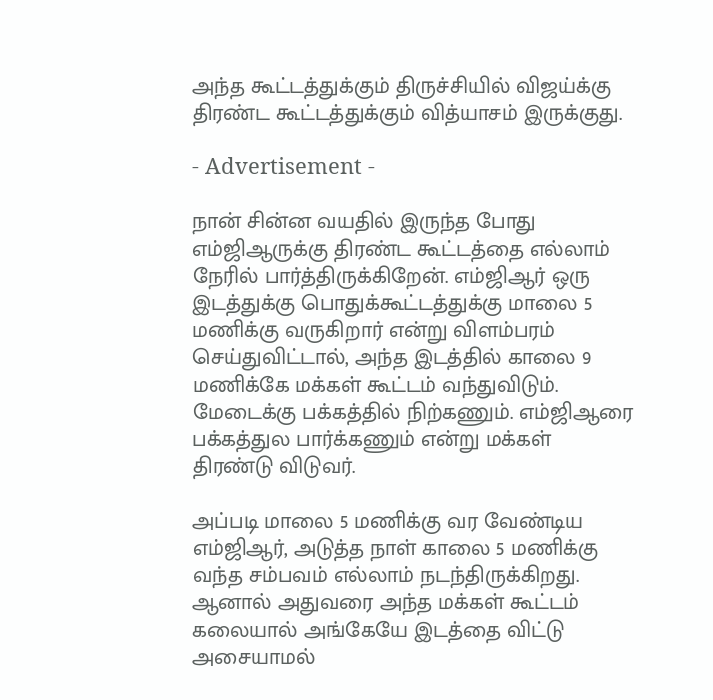அந்த கூட்டத்துக்கும் திருச்சியில் விஜய்க்கு திரண்ட கூட்டத்துக்கும் வித்யாசம் இருக்குது.

- Advertisement -

நான் சின்ன வயதில் இருந்த போது எம்ஜிஆருக்கு திரண்ட கூட்டத்தை எல்லாம் நேரில் பார்த்திருக்கிறேன். எம்ஜிஆர் ஒரு இடத்துக்கு பொதுக்கூட்டத்துக்கு மாலை 5 மணிக்கு வருகிறார் என்று விளம்பரம் செய்துவிட்டால், அந்த இடத்தில் காலை 9 மணிக்கே மக்கள் கூட்டம் வந்துவிடும். மேடைக்கு பக்கத்தில் நிற்கணும். எம்ஜிஆரை பக்கத்துல பார்க்கணும் என்று மக்கள் திரண்டு விடுவர்.

அப்படி மாலை 5 மணிக்கு வர வேண்டிய எம்ஜிஆர், அடுத்த நாள் காலை 5 மணிக்கு வந்த சம்பவம் எல்லாம் நடந்திருக்கிறது. ஆனால் அதுவரை அந்த மக்கள் கூட்டம் கலையால் அங்கேயே இடத்தை விட்டு அசையாமல்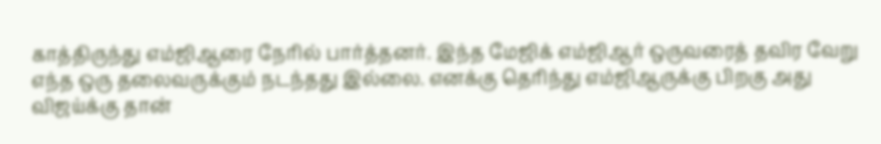காத்திருந்து எம்ஜிஆரை நேரில் பார்த்தனர். இந்த மேஜிக் எம்ஜிஆர் ஒருவரைத் தவிர வேறு எந்த ஒரு தலைவருக்கும் நடந்தது இல்லை. எனக்கு தெரிந்து எம்ஜிஆருக்கு பிறகு அது விஜய்க்கு தான்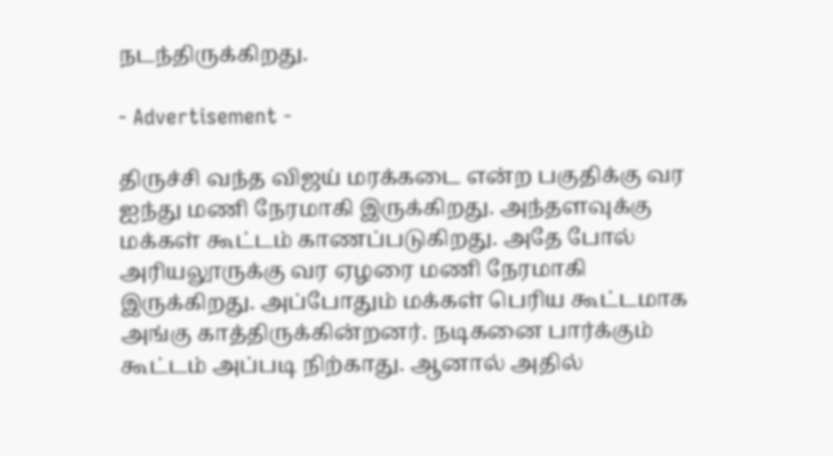நடந்திருக்கிறது.

- Advertisement -

திருச்சி வந்த விஜய் மரக்கடை என்ற பகுதிக்கு வர ஐந்து மணி நேரமாகி இருக்கிறது. அந்தளவுக்கு மக்கள் கூட்டம் காணப்படுகிறது. அதே போல் அரியலூருக்கு வர ஏழரை மணி நேரமாகி இருக்கிறது. அப்போதும் மக்கள் பெரிய கூட்டமாக அங்கு காத்திருக்கின்றனர். நடிகனை பார்க்கும் கூட்டம் அப்படி நிற்காது. ஆனால் அதில்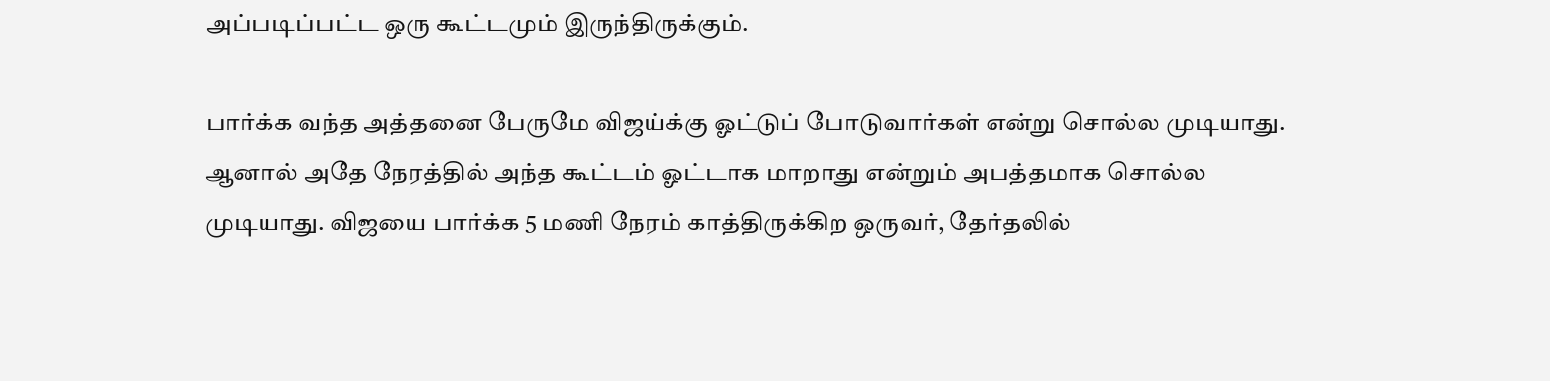அப்படிப்பட்ட ஒரு கூட்டமும் இருந்திருக்கும்.

பார்க்க வந்த அத்தனை பேருமே விஜய்க்கு ஓட்டுப் போடுவார்கள் என்று சொல்ல முடியாது. ஆனால் அதே நேரத்தில் அந்த கூட்டம் ஓட்டாக மாறாது என்றும் அபத்தமாக சொல்ல முடியாது. விஜயை பார்க்க 5 மணி நேரம் காத்திருக்கிற ஒருவர், தேர்தலில்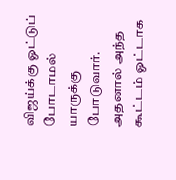விஜய்க்கு ஓட்டுப் போடாமல் யாருக்கு போடுவார். அதனால் அந்த கூட்டம் ஓட்டாக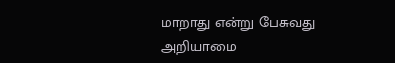மாறாது என்று பேசுவது அறியாமை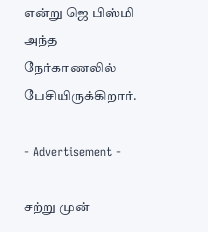என்று ஜெ பிஸ்மி அந்த நேர்காணலில் பேசியிருக்கிறார்.

- Advertisement -

சற்று முன்